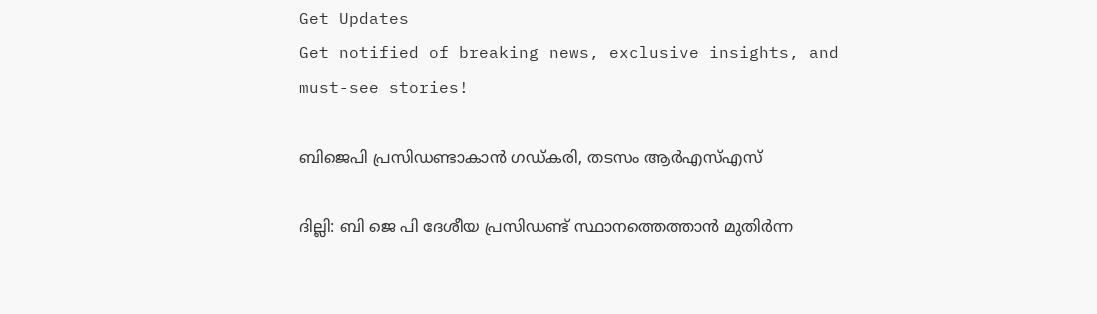Get Updates
Get notified of breaking news, exclusive insights, and must-see stories!

ബിജെപി പ്രസിഡണ്ടാകാന്‍ ഗഡ്കരി, തടസം ആര്‍എസ്എസ്

ദില്ലി: ബി ജെ പി ദേശീയ പ്രസിഡണ്ട് സ്ഥാനത്തെത്താന്‍ മുതിര്‍ന്ന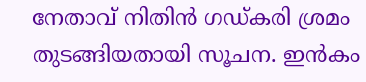നേതാവ് നിതിന്‍ ഗഡ്കരി ശ്രമം തുടങ്ങിയതായി സൂചന. ഇന്‍കം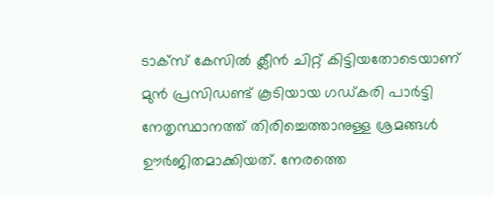ടാക്‌സ് കേസില്‍ ക്ലീന്‍ ചിറ്റ് കിട്ടിയതോടെയാണ് മുന്‍ പ്രസിഡണ്ട് കൂടിയായ ഗഡ്കരി പാര്‍ട്ടി നേതൃസ്ഥാനത്ത് തിരിച്ചെത്താനുള്ള ശ്രമങ്ങള്‍ ഊര്‍ജിതമാക്കിയത്. നേരത്തെ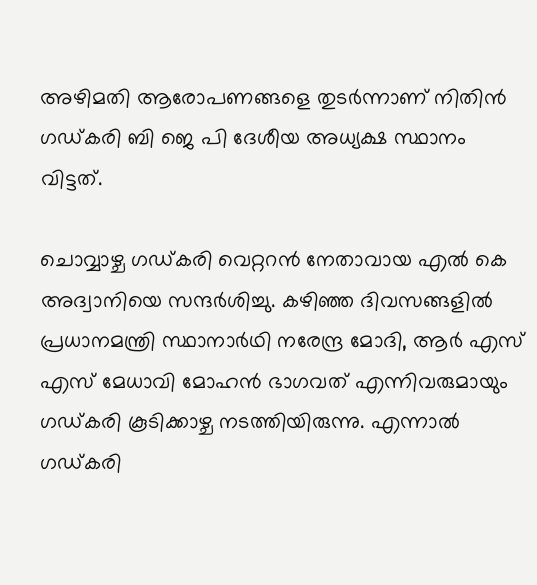അഴിമതി ആരോപണങ്ങളെ തുടര്‍ന്നാണ് നിതിന്‍ ഗഡ്കരി ബി ജെ പി ദേശീയ അധ്യക്ഷ സ്ഥാനം വിട്ടത്.

ചൊവ്വാഴ്ച ഗഡ്കരി വെറ്ററന്‍ നേതാവായ എല്‍ കെ അദ്വാനിയെ സന്ദര്‍ശിച്ചു. കഴിഞ്ഞ ദിവസങ്ങളില്‍ പ്രധാനമന്ത്രി സ്ഥാനാര്‍ഥി നരേന്ദ്ര മോദി, ആര്‍ എസ് എസ് മേധാവി മോഹന്‍ ഭാഗവത് എന്നിവരുമായും ഗഡ്കരി കൂടിക്കാഴ്ച നടത്തിയിരുന്നു. എന്നാല്‍ ഗഡ്കരി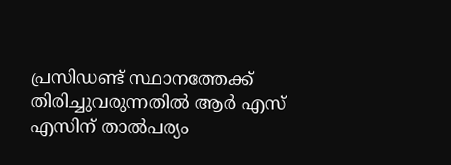പ്രസിഡണ്ട് സ്ഥാനത്തേക്ക് തിരിച്ചുവരുന്നതില്‍ ആര്‍ എസ് എസിന് താല്‍പര്യം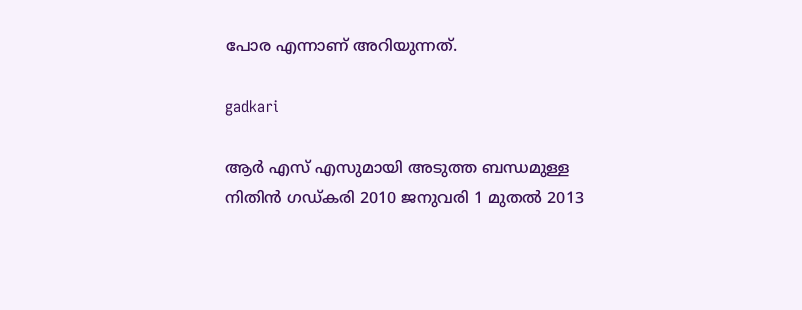പോര എന്നാണ് അറിയുന്നത്.

gadkari

ആര്‍ എസ് എസുമായി അടുത്ത ബന്ധമുള്ള നിതിന്‍ ഗഡ്കരി 2010 ജനുവരി 1 മുതല്‍ 2013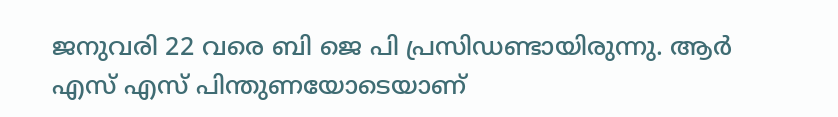ജനുവരി 22 വരെ ബി ജെ പി പ്രസിഡണ്ടായിരുന്നു. ആര്‍ എസ് എസ് പിന്തുണയോടെയാണ്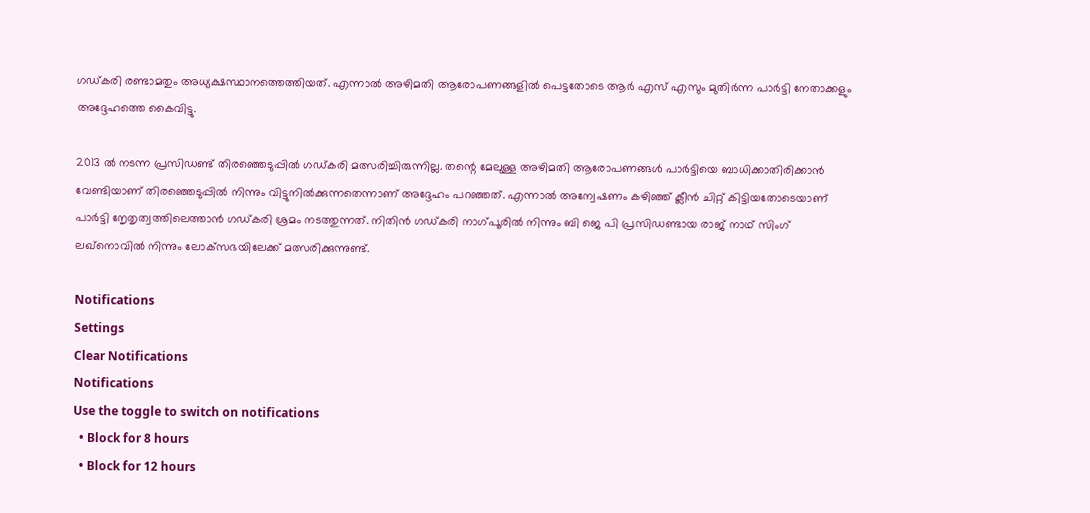ഗഡ്കരി രണ്ടാമതും അധ്യക്ഷസ്ഥാനത്തെത്തിയത്. എന്നാല്‍ അഴിമതി ആരോപണങ്ങളില്‍ പെട്ടതോടെ ആര്‍ എസ് എസും മുതിര്‍ന്ന പാര്‍ട്ടി നേതാക്കളും അദ്ദേഹത്തെ കൈവിട്ടു.

2013 ല്‍ നടന്ന പ്രസിഡണ്ട് തിരഞ്ഞെടുപ്പില്‍ ഗഡ്കരി മത്സരിച്ചിരുന്നില്ല. തന്റെ മേലുള്ള അഴിമതി ആരോപണങ്ങള്‍ പാര്‍ട്ടിയെ ബാധിക്കാതിരിക്കാന്‍ വേണ്ടിയാണ് തിരഞ്ഞെടുപ്പില്‍ നിന്നും വിട്ടുനില്‍ക്കുന്നതെന്നാണ് അദ്ദേഹം പറഞ്ഞത്. എന്നാല്‍ അന്വേഷണം കഴിഞ്ഞ് ക്ലീന്‍ ചിറ്റ് കിട്ടിയതോടെയാണ് പാര്‍ട്ടി നേൃതൃത്വത്തിലെത്താന്‍ ഗഡ്കരി ശ്രമം നടത്തുന്നത്. നിതിന്‍ ഗഡ്കരി നാഗ്പൂരില്‍ നിന്നും ബി ജെ പി പ്രസിഡണ്ടായ രാജ് നാഥ് സിംഗ് ലഖ്‌നൊവില്‍ നിന്നും ലോക്‌സഭയിലേക്ക് മത്സരിക്കുന്നുണ്ട്.

Notifications
Settings
Clear Notifications
Notifications
Use the toggle to switch on notifications
  • Block for 8 hours
  • Block for 12 hours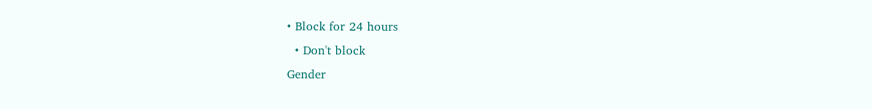• Block for 24 hours
  • Don't block
Gender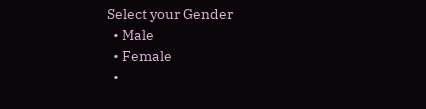Select your Gender
  • Male
  • Female
  •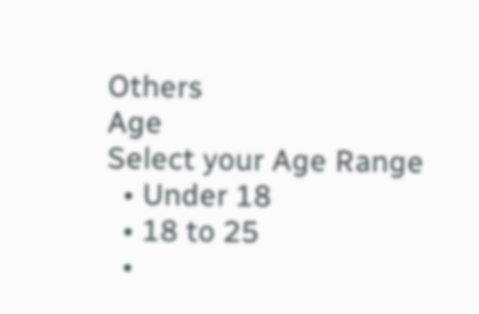Others
Age
Select your Age Range
  • Under 18
  • 18 to 25
  •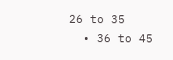26 to 35
  • 36 to 45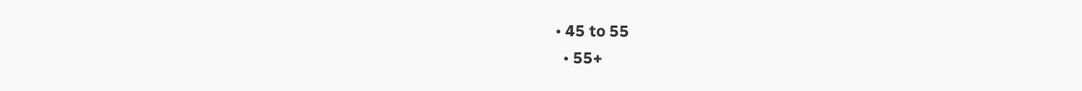• 45 to 55
  • 55+